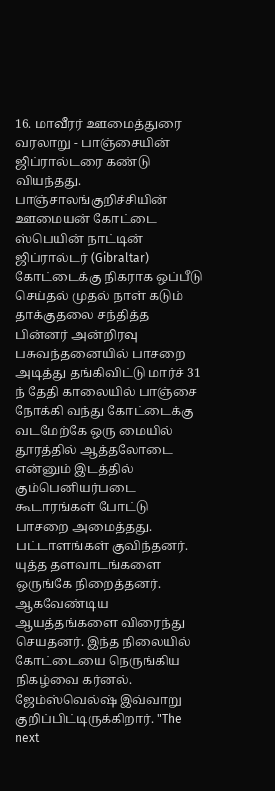16. மாவீரர் ஊமைத்துரை வரலாறு - பாஞ்சையின் ஜிப்ரால்டரை கண்டு வியந்தது.
பாஞ்சாலங்குறிச்சியின் ஊமையன் கோட்டை ஸ்பெயின் நாட்டின் ஜிப்ரால்டர் (Gibraltar) கோட்டைக்கு நிகராக ஒப்பீடு செய்தல் முதல் நாள் கடும் தாக்குதலை சந்தித்த பின்னர் அன்றிரவு பசுவந்தனையில் பாசறை அடித்து தங்கிவிட்டு மார்ச் 31 ந் தேதி காலையில் பாஞ்சை நோக்கி வந்து கோட்டைக்கு வடமேற்கே ஒரு மையில் தூரத்தில் ஆத்தலோடை என்னும் இடத்தில் கும்பெனியர்படை கூடாரங்கள் போட்டு பாசறை அமைத்தது. பட்டாளங்கள் குவிந்தனர். யுத்த தளவாடங்களை ஒருங்கே நிறைத்தனர். ஆகவேண்டிய ஆயத்தங்களை விரைந்து செயதனர். இந்த நிலையில் கோட்டையை நெருங்கிய நிகழ்வை கர்னல். ஜேம்ஸ்வெல்ஷ் இவ்வாறு குறிப்பிட்டிருக்கிறார். "The next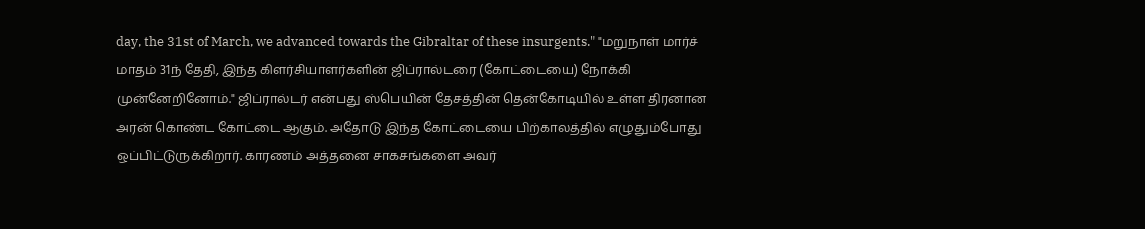day, the 31st of March, we advanced towards the Gibraltar of these insurgents." "மறுநாள் மார்ச் மாதம் 31ந் தேதி, இந்த கிளர்சியாளர்களின் ஜிப்ரால்டரை (கோட்டையை) நோக்கி முன்னேறினோம்." ஜிப்ரால்டர் என்பது ஸ்பெயின் தேசத்தின் தென்கோடியில் உள்ள திரனான அரன் கொண்ட கோட்டை ஆகும். அதோடு இந்த கோட்டையை பிற்காலத்தில் எழுதும்போது ஒப்பிட்டுருக்கிறார். காரணம் அத்தனை சாகசங்களை அவர்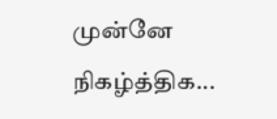முன்னே நிகழ்த்திக...